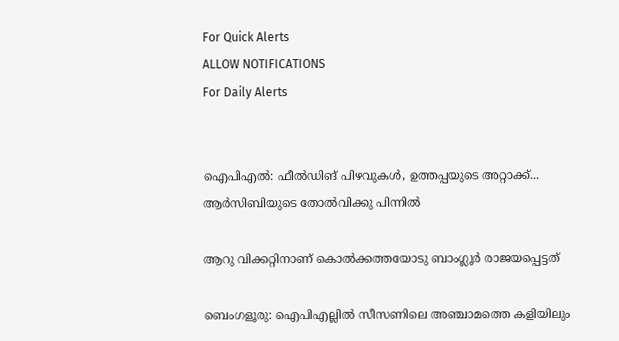For Quick Alerts
ALLOW NOTIFICATIONS
For Daily Alerts


ഐപിഎല്‍: ഫീല്‍ഡിങ് പിഴവുകള്‍, ഉത്തപ്പയുടെ അറ്റാക്ക്... ആര്‍സിബിയുടെ തോല്‍വിക്കു പിന്നില്‍

ആറു വിക്കറ്റിനാണ് കൊല്‍ക്കത്തയോടു ബാംഗ്ലൂര്‍ രാജയപ്പെട്ടത്

ബെംഗളൂരു: ഐപിഎല്ലില്‍ സീസണിലെ അഞ്ചാമത്തെ കളിയിലും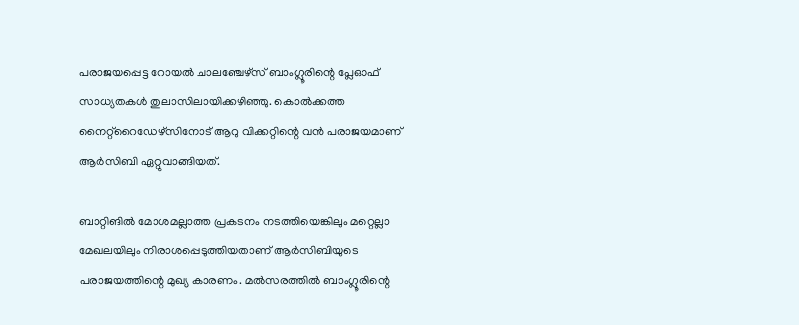പരാജയപ്പെട്ട റോയല്‍ ചാലഞ്ചേഴ്‌സ് ബാംഗ്ലൂരിന്റെ പ്ലേഓഫ് സാധ്യതകള്‍ തുലാസിലായിക്കഴിഞ്ഞു. കൊല്‍ക്കത്ത നൈറ്റ്‌റൈഡേഴ്‌സിനോട് ആറു വിക്കറ്റിന്റെ വന്‍ പരാജയമാണ് ആര്‍സിബി ഏറ്റുവാങ്ങിയത്.

ബാറ്റിങില്‍ മോശമല്ലാത്ത പ്രകടനം നടത്തിയെങ്കിലും മറ്റെല്ലാ മേഖലയിലും നിരാശപ്പെടുത്തിയതാണ് ആര്‍സിബിയുടെ പരാജയത്തിന്റെ മുഖ്യ കാരണം. മല്‍സരത്തില്‍ ബാംഗ്ലൂരിന്റെ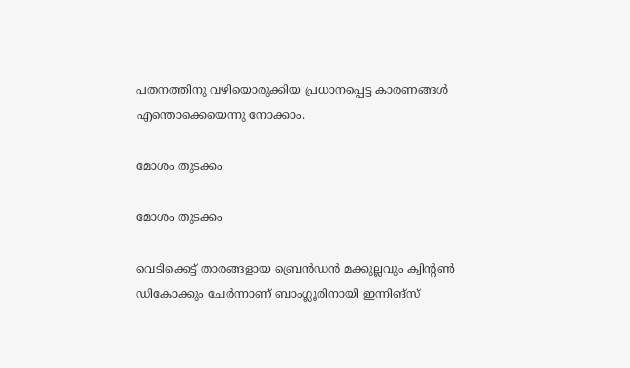പതനത്തിനു വഴിയൊരുക്കിയ പ്രധാനപ്പെട്ട കാരണങ്ങള്‍ എന്തൊക്കെയെന്നു നോക്കാം.

മോശം തുടക്കം

മോശം തുടക്കം

വെടിക്കെട്ട് താരങ്ങളായ ബ്രെന്‍ഡന്‍ മക്കുല്ലവും ക്വിന്റണ്‍ ഡികോക്കും ചേര്‍ന്നാണ് ബാംഗ്ലൂരിനായി ഇന്നിങ്‌സ്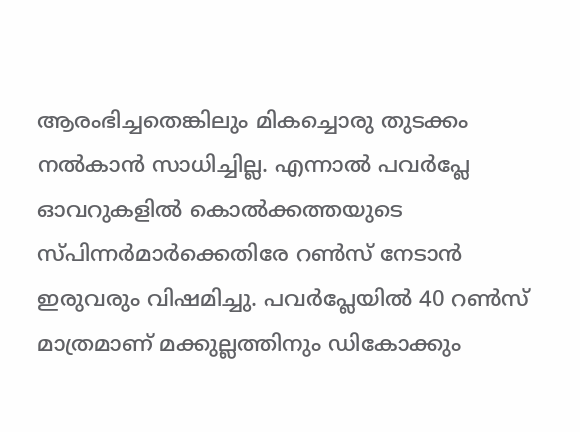ആരംഭിച്ചതെങ്കിലും മികച്ചൊരു തുടക്കം നല്‍കാന്‍ സാധിച്ചില്ല. എന്നാല്‍ പവര്‍പ്ലേ ഓവറുകളില്‍ കൊല്‍ക്കത്തയുടെ സ്പിന്നര്‍മാര്‍ക്കെതിരേ റണ്‍സ് നേടാന്‍ ഇരുവരും വിഷമിച്ചു. പവര്‍പ്ലേയില്‍ 40 റണ്‍സ് മാത്രമാണ് മക്കുല്ലത്തിനും ഡികോക്കും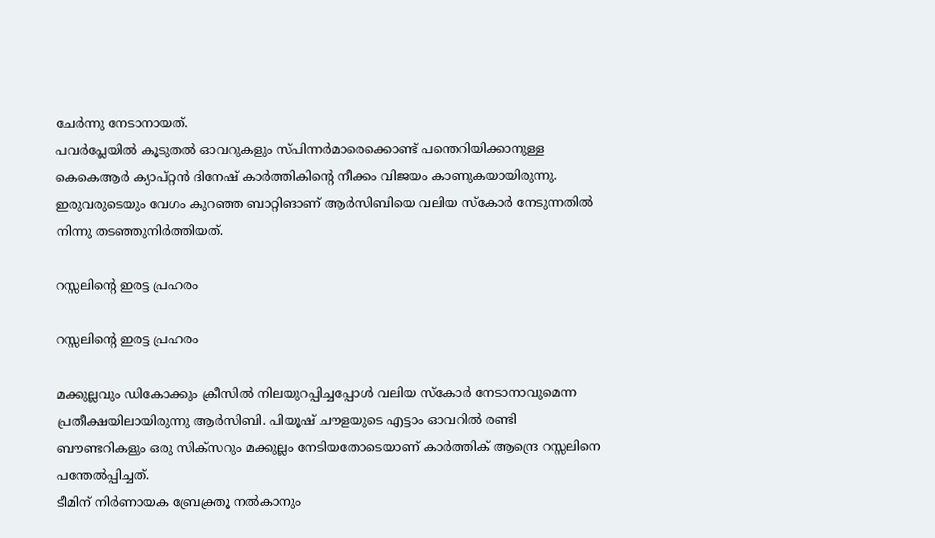ചേര്‍ന്നു നേടാനായത്.
പവര്‍പ്ലേയില്‍ കൂടുതല്‍ ഓവറുകളും സ്പിന്നര്‍മാരെക്കൊണ്ട് പന്തെറിയിക്കാനുള്ള കെകെആര്‍ ക്യാപ്റ്റന്‍ ദിനേഷ് കാര്‍ത്തികിന്റെ നീക്കം വിജയം കാണുകയായിരുന്നു. ഇരുവരുടെയും വേഗം കുറഞ്ഞ ബാറ്റിങാണ് ആര്‍സിബിയെ വലിയ സ്‌കോര്‍ നേടുന്നതില്‍ നിന്നു തടഞ്ഞുനിര്‍ത്തിയത്.

റസ്സലിന്റെ ഇരട്ട പ്രഹരം

റസ്സലിന്റെ ഇരട്ട പ്രഹരം

മക്കുല്ലവും ഡികോക്കും ക്രീസില്‍ നിലയുറപ്പിച്ചപ്പോള്‍ വലിയ സ്‌കോര്‍ നേടാനാവുമെന്ന പ്രതീക്ഷയിലായിരുന്നു ആര്‍സിബി. പിയൂഷ് ചൗളയുടെ എട്ടാം ഓവറില്‍ രണ്ടി ബൗണ്ടറികളും ഒരു സിക്‌സറും മക്കുല്ലം നേടിയതോടെയാണ് കാര്‍ത്തിക് ആന്ദ്രെ റസ്സലിനെ പന്തേല്‍പ്പിച്ചത്.
ടീമിന് നിര്‍ണായക ബ്രേക്ത്രൂ നല്‍കാനും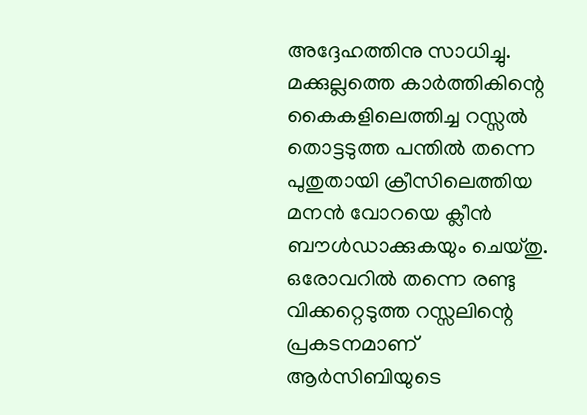അദ്ദേഹത്തിനു സാധിച്ചു. മക്കുല്ലത്തെ കാര്‍ത്തികിന്റെ കൈകളിലെത്തിച്ച റസ്സല്‍ തൊട്ടടുത്ത പന്തില്‍ തന്നെ പുതുതായി ക്രീസിലെത്തിയ മനന്‍ വോറയെ ക്ലീന്‍ ബൗള്‍ഡാക്കുകയും ചെയ്തു. ഒരോവറില്‍ തന്നെ രണ്ടു വിക്കറ്റെടുത്ത റസ്സലിന്റെ പ്രകടനമാണ് ആര്‍സിബിയുടെ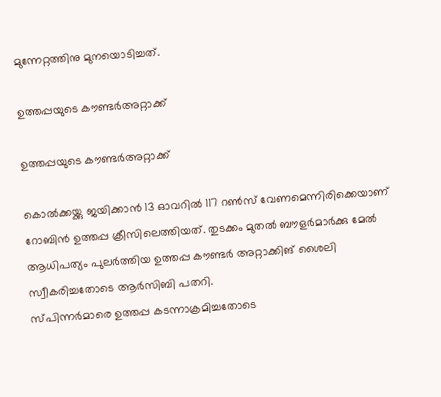മുന്നേറ്റത്തിനു മുനയൊടിച്ചത്.

ഉത്തപ്പയുടെ കൗണ്ടര്‍അറ്റാക്ക്

ഉത്തപ്പയുടെ കൗണ്ടര്‍അറ്റാക്ക്

കൊല്‍ക്കയ്ക്കു ജയിക്കാന്‍ 13 ഓവറില്‍ 117 റണ്‍സ് വേണമെന്നിരിക്കെയാണ് റോബിന്‍ ഉത്തപ്പ ക്രീസിലെത്തിയത്. തുടക്കം മുതല്‍ ബൗളര്‍മാര്‍ക്കു മേല്‍ ആധിപത്യം പുലര്‍ത്തിയ ഉത്തപ്പ കൗണ്ടര്‍ അറ്റാക്കിങ് ശൈലി സ്വീകരിച്ചതോടെ ആര്‍സിബി പതറി.
സ്പിന്നര്‍മാരെ ഉത്തപ്പ കടന്നാക്രമിച്ചതോടെ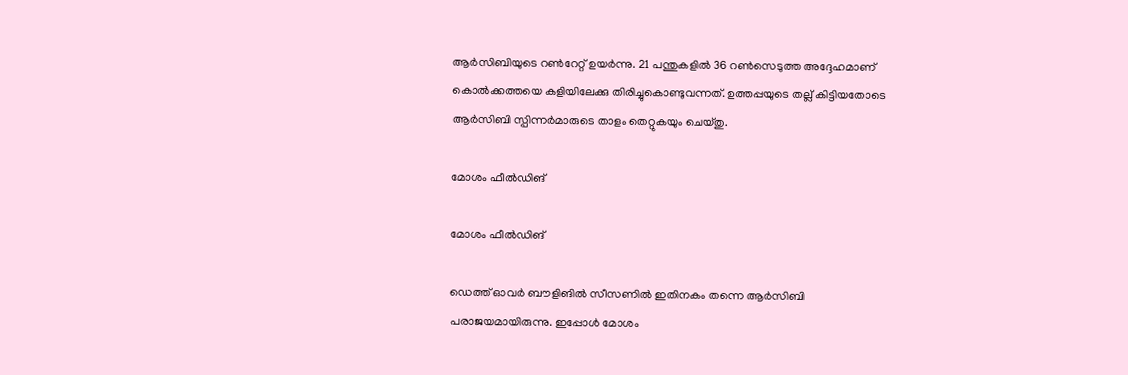ആര്‍സിബിയുടെ റണ്‍റേറ്റ് ഉയര്‍ന്നു. 21 പന്തുകളില്‍ 36 റണ്‍സെടുത്ത അദ്ദേഹമാണ് കൊല്‍ക്കത്തയെ കളിയിലേക്കു തിരിച്ചുകൊണ്ടുവന്നത്. ഉത്തപ്പയുടെ തല്ല് കിട്ടിയതോടെ ആര്‍സിബി സ്പിന്നര്‍മാരുടെ താളം തെറ്റുകയും ചെയ്തു.

മോശം ഫീല്‍ഡിങ്

മോശം ഫീല്‍ഡിങ്

ഡെത്ത് ഓവര്‍ ബൗളിങില്‍ സീസണില്‍ ഇതിനകം തന്നെ ആര്‍സിബി പരാജയമായിരുന്നു. ഇപ്പോള്‍ മോശം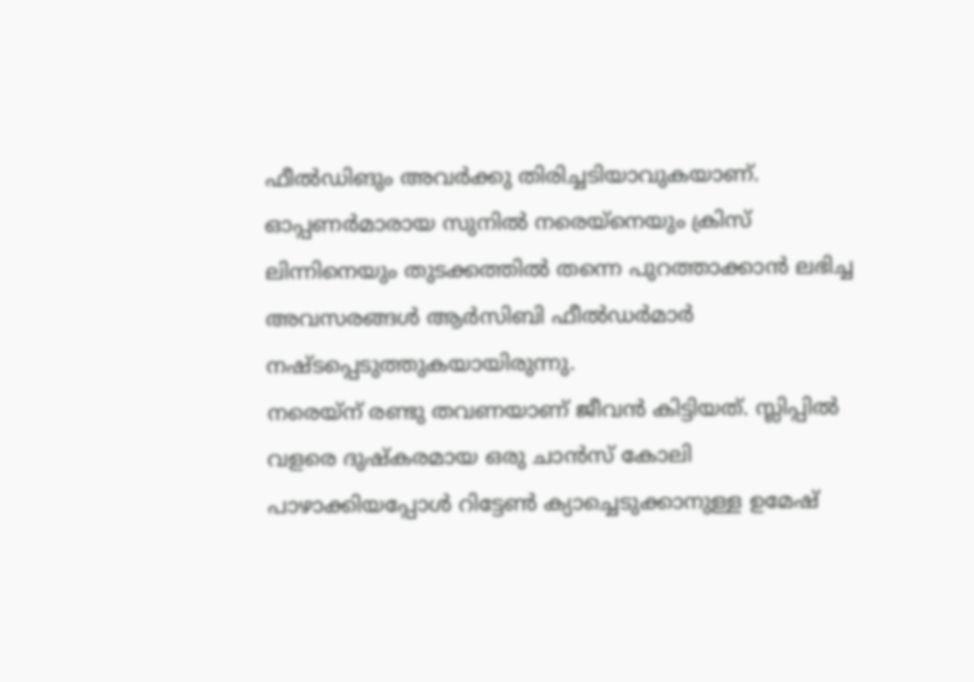ഫീല്‍ഡിങും അവര്‍ക്കു തിരിച്ചടിയാവുകയാണ്. ഓപ്പണര്‍മാരായ സുനില്‍ നരെയ്‌നെയും ക്രിസ് ലിന്നിനെയും തുടക്കത്തില്‍ തന്നെ പുറത്താക്കാന്‍ ലഭിച്ച അവസരങ്ങള്‍ ആര്‍സിബി ഫീല്‍ഡര്‍മാര്‍ നഷ്ടപ്പെടുത്തുകയായിരുന്നു.
നരെയ്‌ന് രണ്ടു തവണയാണ് ജീവന്‍ കിട്ടിയത്. സ്ലിപ്പില്‍ വളരെ ദുഷ്‌കരമായ ഒരു ചാന്‍സ് കോലി പാഴാക്കിയപ്പോള്‍ റിട്ടേണ്‍ ക്യാച്ചെടുക്കാനുള്ള ഉമേഷ്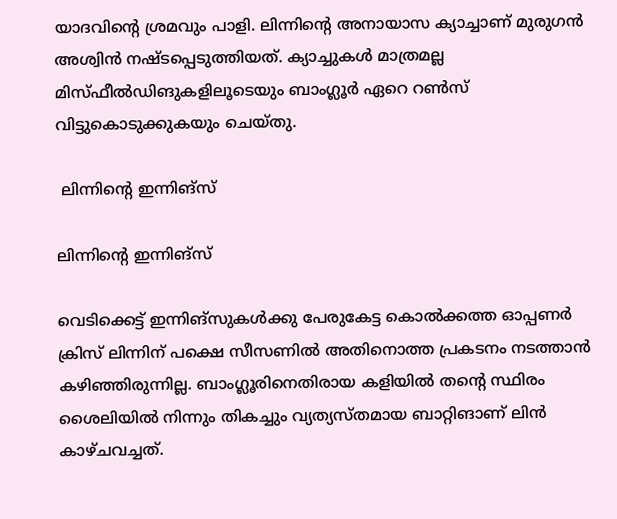യാദവിന്റെ ശ്രമവും പാളി. ലിന്നിന്റെ അനായാസ ക്യാച്ചാണ് മുരുഗന്‍ അശ്വിന്‍ നഷ്ടപ്പെടുത്തിയത്. ക്യാച്ചുകള്‍ മാത്രമല്ല മിസ്ഫീല്‍ഡിങുകളിലൂടെയും ബാംഗ്ലൂര്‍ ഏറെ റണ്‍സ് വിട്ടുകൊടുക്കുകയും ചെയ്തു.

 ലിന്നിന്റെ ഇന്നിങ്‌സ്

ലിന്നിന്റെ ഇന്നിങ്‌സ്

വെടിക്കെട്ട് ഇന്നിങ്‌സുകള്‍ക്കു പേരുകേട്ട കൊല്‍ക്കത്ത ഓപ്പണര്‍ ക്രിസ് ലിന്നിന് പക്ഷെ സീസണില്‍ അതിനൊത്ത പ്രകടനം നടത്താന്‍ കഴിഞ്ഞിരുന്നില്ല. ബാംഗ്ലൂരിനെതിരായ കളിയില്‍ തന്റെ സ്ഥിരം ശൈലിയില്‍ നിന്നും തികച്ചും വ്യത്യസ്തമായ ബാറ്റിങാണ് ലിന്‍ കാഴ്ചവച്ചത്.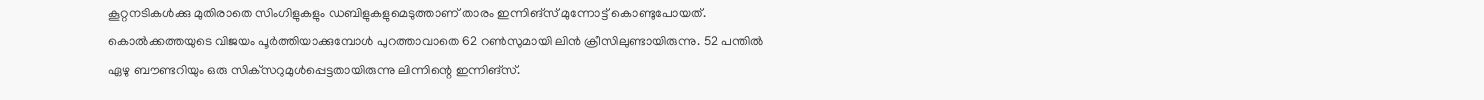കൂറ്റനടികള്‍ക്കു മുതിരാതെ സിംഗിളുകളും ഡബിളുകളുമെടുത്താണ് താരം ഇന്നിങ്‌സ് മുന്നോട്ട് കൊണ്ടുപോയത്.
കൊല്‍ക്കത്തയുടെ വിജയം പൂര്‍ത്തിയാക്കുമ്പോള്‍ പുറത്താവാതെ 62 റണ്‍സുമായി ലിന്‍ ക്രീസിലുണ്ടായിരുന്നു. 52 പന്തില്‍ ഏഴു ബൗണ്ടറിയും ഒരു സിക്‌സറുമുള്‍പ്പെട്ടതായിരുന്നു ലിന്നിന്റെ ഇന്നിങ്‌സ്.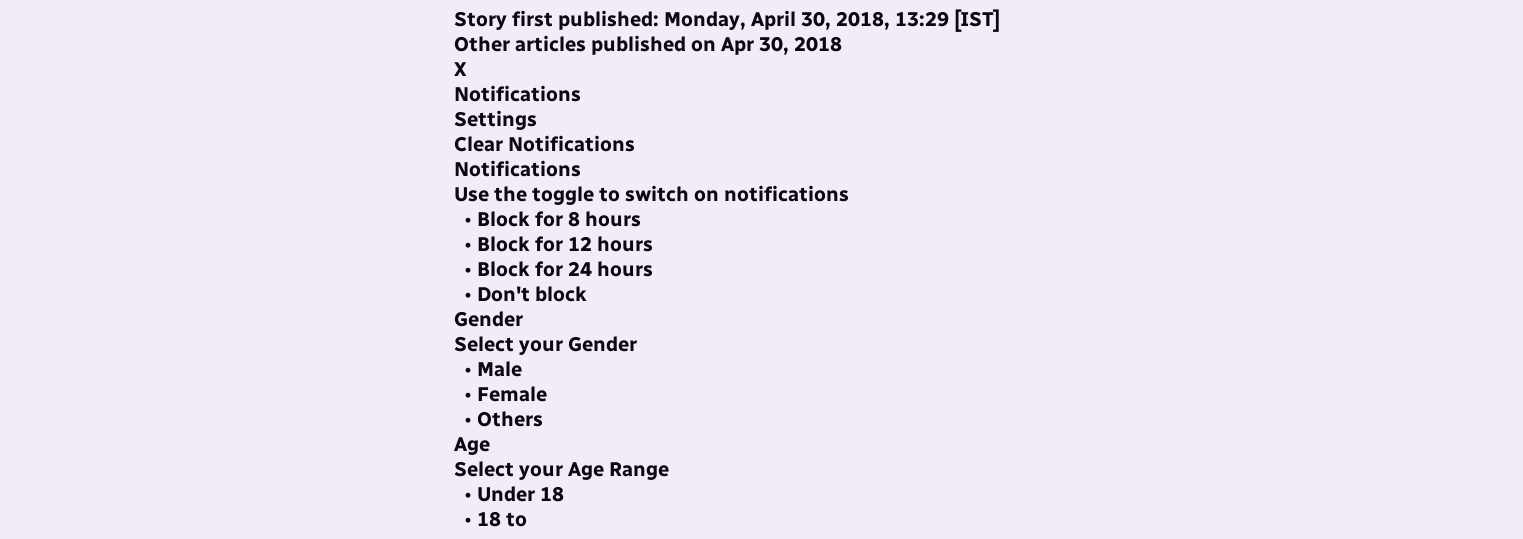Story first published: Monday, April 30, 2018, 13:29 [IST]
Other articles published on Apr 30, 2018
X
Notifications
Settings
Clear Notifications
Notifications
Use the toggle to switch on notifications
  • Block for 8 hours
  • Block for 12 hours
  • Block for 24 hours
  • Don't block
Gender
Select your Gender
  • Male
  • Female
  • Others
Age
Select your Age Range
  • Under 18
  • 18 to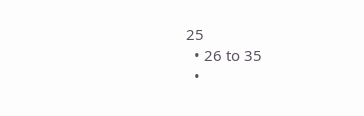25
  • 26 to 35
  •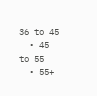36 to 45
  • 45 to 55
  • 55+